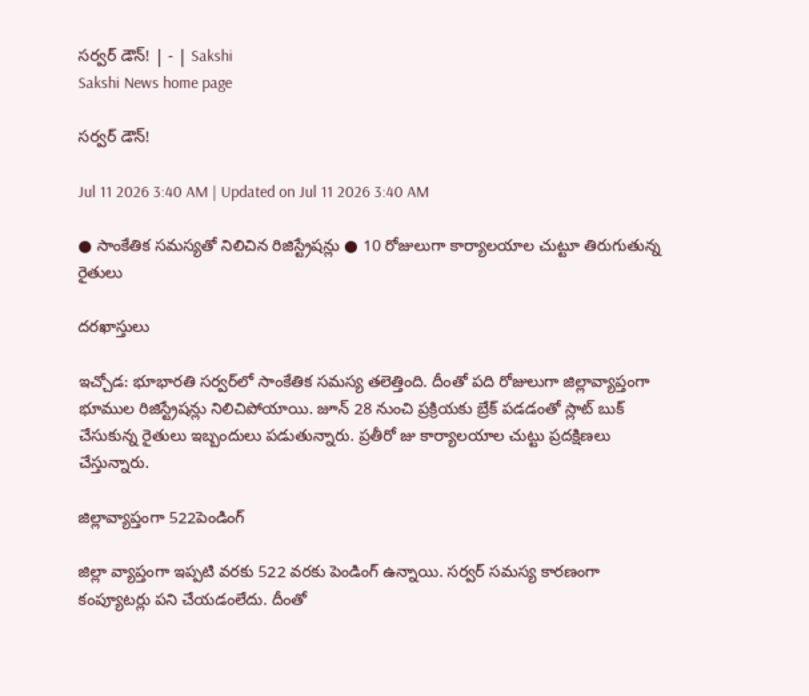సర్వర్‌ డౌన్‌! | - | Sakshi
Sakshi News home page

సర్వర్‌ డౌన్‌!

Jul 11 2026 3:40 AM | Updated on Jul 11 2026 3:40 AM

● సాంకేతిక సమస్యతో నిలిచిన రిజిస్ట్రేషన్లు ● 10 రోజులుగా కార్యాలయాల చుట్టూ తిరుగుతున్న రైతులు

దరఖాస్తులు

ఇచ్చోడ: భూభారతి సర్వర్‌లో సాంకేతిక సమస్య తలెత్తింది. దీంతో పది రోజులుగా జిల్లావ్యాప్తంగా భూముల రిజిస్ట్రేషన్లు నిలిచిపోయాయి. జూన్‌ 28 నుంచి ప్రక్రియకు బ్రేక్‌ పడడంతో స్లాట్‌ బుక్‌ చేసుకున్న రైతులు ఇబ్బందులు పడుతున్నారు. ప్రతీరో జు కార్యాలయాల చుట్టు ప్రదక్షిణలు చేస్తున్నారు.

జిల్లావ్యాప్తంగా 522పెండింగ్‌

జిల్లా వ్యాప్తంగా ఇప్పటి వరకు 522 వరకు పెండింగ్‌ ఉన్నాయి. సర్వర్‌ సమస్య కారణంగా కంప్యూటర్లు పని చేయడంలేదు. దీంతో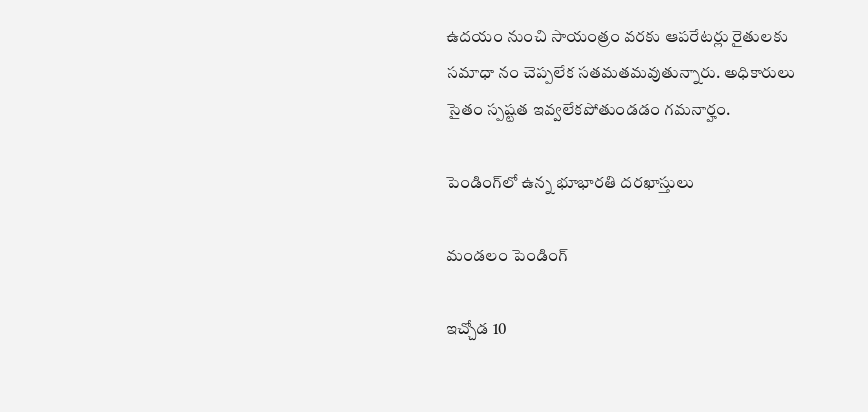ఉదయం నుంచి సాయంత్రం వరకు ఆపరేటర్లు రైతులకు సమాధా నం చెప్పలేక సతమతమవుతున్నారు. అధికారులు సైతం స్పష్టత ఇవ్వలేకపోతుండడం గమనార్హం.

పెండింగ్‌లో ఉన్న భూభారతి దరఖాస్తులు

మండలం పెండింగ్‌

ఇచ్చోడ 10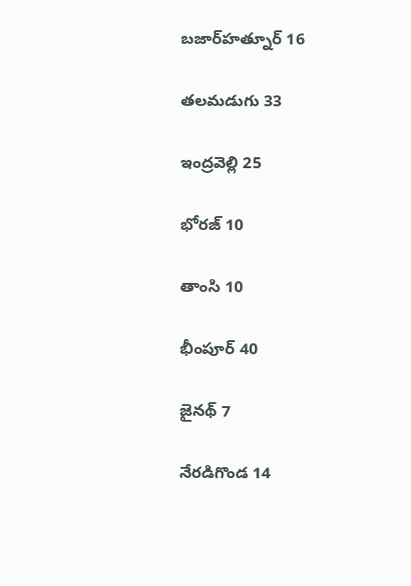బజార్‌హత్నూర్‌ 16

తలమడుగు 33

ఇంద్రవెల్లి 25

భోరజ్‌ 10

తాంసి 10

భీంపూర్‌ 40

జైనథ్‌ 7

నేరడిగొండ 14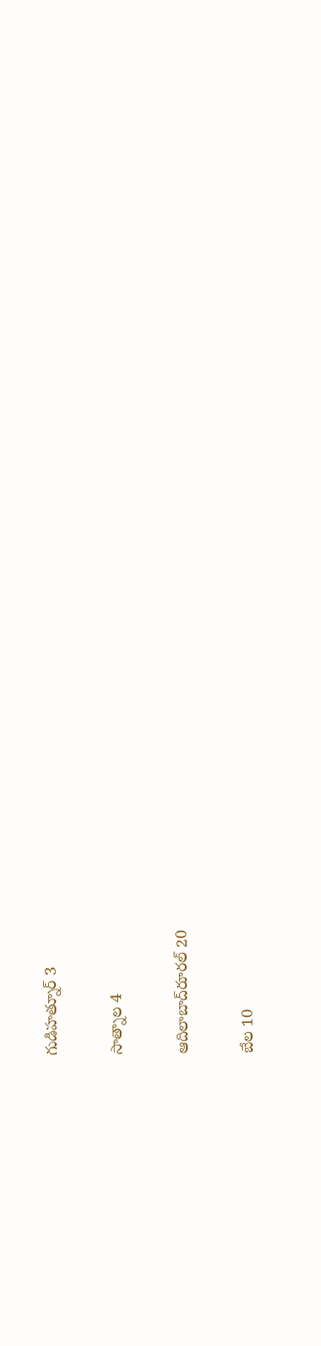గుడిహత్నూర్‌ 3

సాత్నాల 4

ఆదిలాబాద్‌రూరల్‌ 20

బేల 10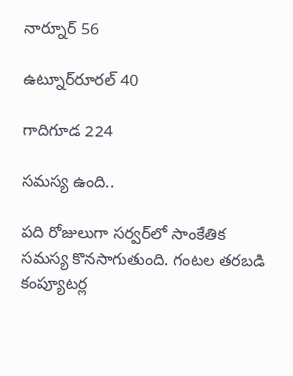నార్నూర్‌ 56

ఉట్నూర్‌రూరల్‌ 40

గాదిగూడ 224

సమస్య ఉంది..

పది రోజులుగా సర్వర్‌లో సాంకేతిక సమస్య కొనసాగుతుంది. గంటల తరబడి కంప్యూటర్ల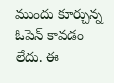ముందు కూర్చున్న ఓపెన్‌ కావడం లేదు. ఈ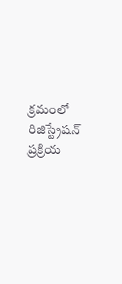క్రమంలో రిజిస్ట్రేషన్‌ ప్రక్రియ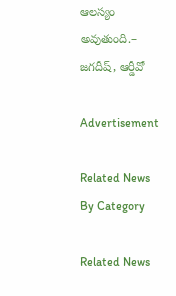ఆలస్యం అవుతుంది.– జగదీష్‌, ఆర్డీవో

Advertisement

Related News By Category

Related News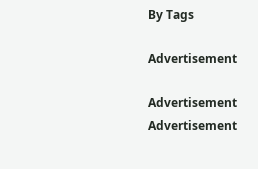By Tags

Advertisement

Advertisement
Advertisement